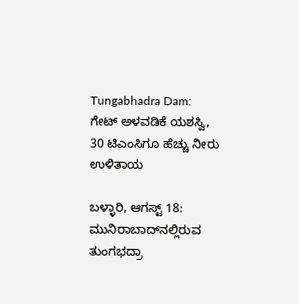Tungabhadra Dam: ಗೇಟ್ ಅಳವಡಿಕೆ ಯಶಸ್ವಿ, 30 ಟಿಎಂಸಿಗೂ ಹೆಚ್ಚು ನೀರು ಉಳಿತಾಯ

ಬಳ್ಳಾರಿ, ಆಗಸ್ಟ್ 18: ಮುನಿರಾಬಾದ್‌ನಲ್ಲಿರುವ ತುಂಗಭದ್ರಾ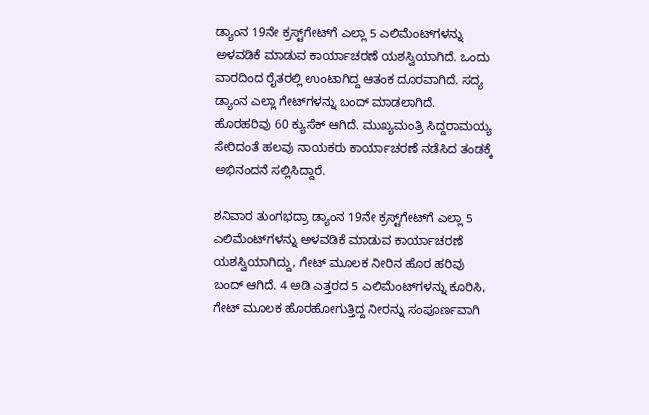ಡ್ಯಾಂನ 19ನೇ ಕ್ರಸ್ಟ್‌ಗೇಟ್‌ಗೆ ಎಲ್ಲಾ 5 ಎಲಿಮೆಂಟ್‌ಗಳನ್ನು ಅಳವಡಿಕೆ ಮಾಡುವ ಕಾರ್ಯಾಚರಣೆ ಯಶಸ್ವಿಯಾಗಿದೆ. ಒಂದು ವಾರದಿಂದ ರೈತರಲ್ಲಿ ಉಂಟಾಗಿದ್ದ ಆತಂಕ ದೂರವಾಗಿದೆ. ಸದ್ಯ ಡ್ಯಾಂನ ಎಲ್ಲಾ ಗೇಟ್‌ಗಳನ್ನು ಬಂದ್ ಮಾಡಲಾಗಿದೆ. ಹೊರಹರಿವು 60 ಕ್ಯುಸೆಕ್ ಆಗಿದೆ. ಮುಖ್ಯಮಂತ್ರಿ ಸಿದ್ದರಾಮಯ್ಯ ಸೇರಿದಂತೆ ಹಲವು ನಾಯಕರು ಕಾರ್ಯಾಚರಣೆ ನಡೆಸಿದ ತಂಡಕ್ಕೆ ಅಭಿನಂದನೆ ಸಲ್ಲಿಸಿದ್ದಾರೆ.

ಶನಿವಾರ ತುಂಗಭದ್ರಾ ಡ್ಯಾಂನ 19ನೇ ಕ್ರಸ್ಟ್‌ಗೇಟ್‌ಗೆ ಎಲ್ಲಾ 5 ಎಲಿಮೆಂಟ್‌ಗಳನ್ನು ಅಳವಡಿಕೆ ಮಾಡುವ ಕಾರ್ಯಾಚರಣೆ ಯಶಸ್ವಿಯಾಗಿದ್ದು, ಗೇಟ್‌ ಮೂಲಕ ನೀರಿನ ಹೊರ ಹರಿವು ಬಂದ್ ಆಗಿದೆ. 4 ಅಡಿ ಎತ್ತರದ 5 ಎಲಿಮೆಂಟ್‌ಗಳನ್ನು ಕೂರಿಸಿ, ಗೇಟ್‌ ಮೂಲಕ ಹೊರಹೋಗುತ್ತಿದ್ದ ನೀರನ್ನು ಸಂಪೂರ್ಣವಾಗಿ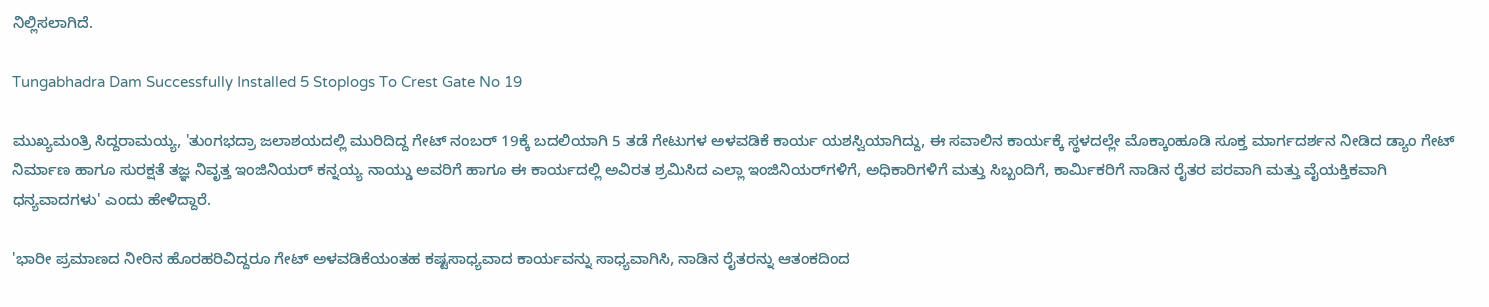ನಿಲ್ಲಿಸಲಾಗಿದೆ.

Tungabhadra Dam Successfully Installed 5 Stoplogs To Crest Gate No 19

ಮುಖ್ಯಮಂತ್ರಿ ಸಿದ್ದರಾಮಯ್ಯ, 'ತುಂಗಭದ್ರಾ ಜಲಾಶಯದಲ್ಲಿ ಮುರಿದಿದ್ದ ಗೇಟ್ ನಂಬರ್ 19ಕ್ಕೆ ಬದಲಿಯಾಗಿ 5 ತಡೆ ಗೇಟುಗಳ ಅಳವಡಿಕೆ ಕಾರ್ಯ ಯಶಸ್ವಿಯಾಗಿದ್ದು, ಈ ಸವಾಲಿನ ಕಾರ್ಯಕ್ಕೆ ಸ್ಥಳದಲ್ಲೇ ಮೊಕ್ಕಾಂಹೂಡಿ ಸೂಕ್ತ ಮಾರ್ಗದರ್ಶನ ನೀಡಿದ ಡ್ಯಾಂ ಗೇಟ್ ನಿರ್ಮಾಣ ಹಾಗೂ ಸುರಕ್ಷತೆ ತಜ್ಞ ನಿವೃತ್ತ ಇಂಜಿನಿಯರ್ ಕನ್ನಯ್ಯ ನಾಯ್ಡು ಅವರಿಗೆ ಹಾಗೂ ಈ ಕಾರ್ಯದಲ್ಲಿ‌ ಅವಿರತ ಶ್ರಮಿಸಿದ ಎಲ್ಲಾ ಇಂಜಿನಿಯರ್‌ಗಳಿಗೆ, ಅಧಿಕಾರಿಗಳಿಗೆ ಮತ್ತು ಸಿಬ್ಬಂದಿಗೆ, ಕಾರ್ಮಿಕರಿಗೆ ನಾಡಿನ ರೈತರ ಪರವಾಗಿ ಮತ್ತು ವೈಯಕ್ತಿಕವಾಗಿ ಧನ್ಯವಾದಗಳು' ಎಂದು ಹೇಳಿದ್ದಾರೆ.

'ಭಾರೀ ಪ್ರಮಾಣದ ನೀರಿನ ಹೊರಹರಿವಿದ್ದರೂ ಗೇಟ್ ಅಳವಡಿಕೆಯಂತಹ ಕಷ್ಟಸಾಧ್ಯವಾದ ಕಾರ್ಯವನ್ನು ಸಾಧ್ಯವಾಗಿಸಿ, ನಾಡಿನ ರೈತರನ್ನು ಆತಂಕದಿಂದ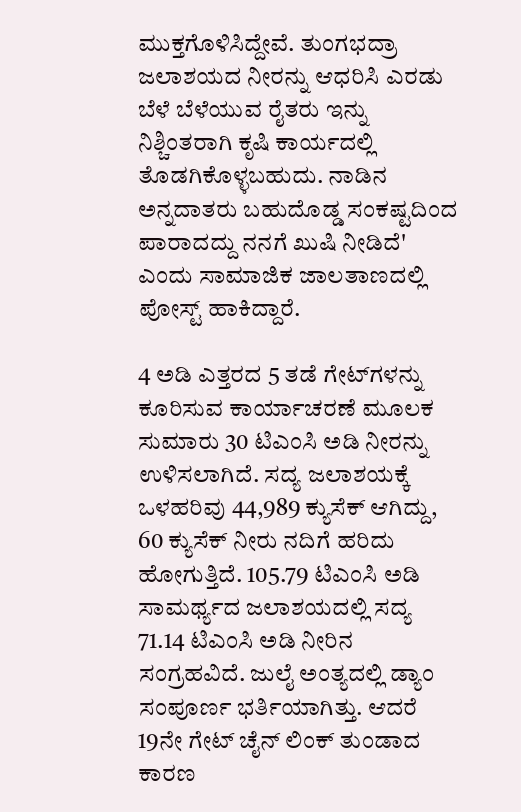ಮುಕ್ತಗೊಳಿಸಿದ್ದೇವೆ. ತುಂಗಭದ್ರಾ ಜಲಾಶಯದ ನೀರನ್ನು ಆಧರಿಸಿ ಎರಡು ಬೆಳೆ ಬೆಳೆಯುವ ರೈತರು ಇನ್ನು ನಿಶ್ಚಿಂತರಾಗಿ ಕೃಷಿ ಕಾರ್ಯದಲ್ಲಿ ತೊಡಗಿಕೊಳ್ಳಬಹುದು. ನಾಡಿನ ಅನ್ನದಾತರು ಬಹುದೊಡ್ಡ ಸಂಕಷ್ಟದಿಂದ ಪಾರಾದದ್ದು ನನಗೆ ಖುಷಿ ನೀಡಿದೆ' ಎಂದು ಸಾಮಾಜಿಕ ಜಾಲತಾಣದಲ್ಲಿ ಪೋಸ್ಟ್ ಹಾಕಿದ್ದಾರೆ.

4 ಅಡಿ ಎತ್ತರದ 5 ತಡೆ ಗೇಟ್‌ಗಳನ್ನು ಕೂರಿಸುವ ಕಾರ್ಯಾಚರಣೆ ಮೂಲಕ ಸುಮಾರು 30 ಟಿಎಂಸಿ ಅಡಿ ನೀರನ್ನು ಉಳಿಸಲಾಗಿದೆ. ಸದ್ಯ ಜಲಾಶಯಕ್ಕೆ ಒಳಹರಿವು 44,989 ಕ್ಯುಸೆಕ್ ಆಗಿದ್ದು, 60 ಕ್ಯುಸೆಕ್ ನೀರು ನದಿಗೆ ಹರಿದು ಹೋಗುತ್ತಿದೆ. 105.79 ಟಿಎಂಸಿ ಅಡಿ ಸಾಮರ್ಥ್ಯದ ಜಲಾಶಯದಲ್ಲಿ ಸದ್ಯ 71.14 ಟಿಎಂಸಿ ಅಡಿ ನೀರಿನ ಸಂಗ್ರಹವಿದೆ. ಜುಲೈ ಅಂತ್ಯದಲ್ಲಿ ಡ್ಯಾಂ ಸಂಪೂರ್ಣ ಭರ್ತಿಯಾಗಿತ್ತು. ಆದರೆ 19ನೇ ಗೇಟ್‌ ಚೈನ್‌ ಲಿಂಕ್ ತುಂಡಾದ ಕಾರಣ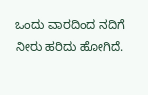ಒಂದು ವಾರದಿಂದ ನದಿಗೆ ನೀರು ಹರಿದು ಹೋಗಿದೆ.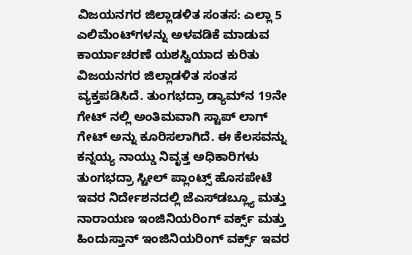ವಿಜಯನಗರ ಜಿಲ್ಲಾಡಳಿತ ಸಂತಸ: ಎಲ್ಲಾ 5 ಎಲಿಮೆಂಟ್‌ಗಳನ್ನು ಅಳವಡಿಕೆ ಮಾಡುವ ಕಾರ್ಯಾಚರಣೆ ಯಶಸ್ವಿಯಾದ ಕುರಿತು ವಿಜಯನಗರ ಜಿಲ್ಲಾಡಳಿತ ಸಂತಸ ವ್ಯಕ್ತಪಡಿಸಿದೆ. ತುಂಗಭದ್ರಾ ಡ್ಯಾಮ್‌ನ 19ನೇ ಗೇಟ್ ನಲ್ಲಿ ಅಂತಿಮವಾಗಿ ಸ್ಟಾಪ್ ಲಾಗ್ ಗೇಟ್‌ ಅನ್ನು ಕೂರಿಸಲಾಗಿದೆ. ಈ ಕೆಲಸವನ್ನು ಕನ್ನಯ್ಯ ನಾಯ್ಡು ನಿವೃತ್ತ ಅಧಿಕಾರಿಗಳು ತುಂಗಭದ್ರಾ ಸ್ಟೀಲ್ ಪ್ಲಾಂಟ್ಸ್ ಹೊಸಪೇಟೆ ಇವರ ನಿರ್ದೇಶನದಲ್ಲಿ ಜೆಎಸ್‌ಡಬ್ಲ್ಯೂ ಮತ್ತು ನಾರಾಯಣ ಇಂಜಿನಿಯರಿಂಗ್ ವರ್ಕ್ಸ್ ಮತ್ತು ಹಿಂದುಸ್ತಾನ್ ಇಂಜಿನಿಯರಿಂಗ್ ವರ್ಕ್ಸ್ ಇವರ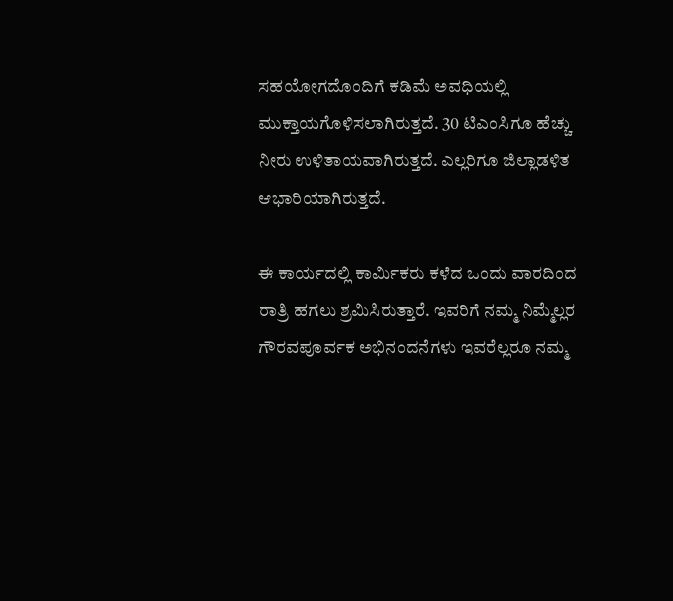ಸಹಯೋಗದೊಂದಿಗೆ ಕಡಿಮೆ ಅವಧಿಯಲ್ಲಿ ಮುಕ್ತಾಯಗೊಳಿಸಲಾಗಿರುತ್ತದೆ. 30 ಟಿಎಂಸಿಗೂ ಹೆಚ್ಚು ನೀರು ಉಳಿತಾಯವಾಗಿರುತ್ತದೆ. ಎಲ್ಲರಿಗೂ ಜಿಲ್ಲಾಡಳಿತ ಆಭಾರಿಯಾಗಿರುತ್ತದೆ.

ಈ ಕಾರ್ಯದಲ್ಲಿ ಕಾರ್ಮಿಕರು ಕಳೆದ ಒಂದು ವಾರದಿಂದ ರಾತ್ರಿ ಹಗಲು ಶ್ರಮಿಸಿರುತ್ತಾರೆ. ಇವರಿಗೆ ನಮ್ಮ ನಿಮ್ಮೆಲ್ಲರ ಗೌರವಪೂರ್ವಕ ಅಭಿನಂದನೆಗಳು ಇವರೆಲ್ಲರೂ ನಮ್ಮ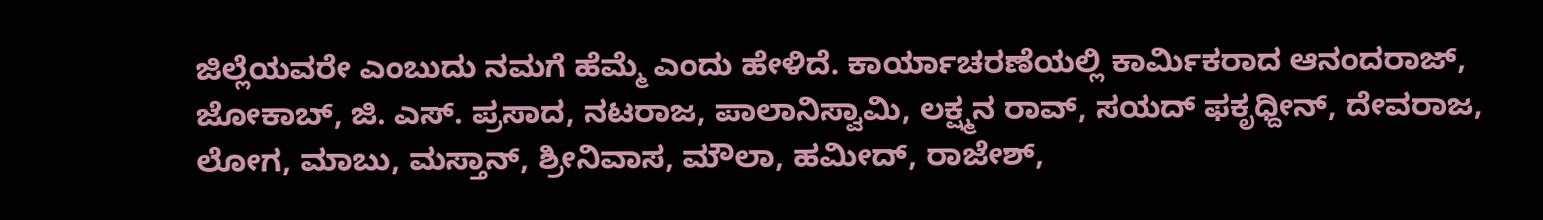ಜಿಲ್ಲೆಯವರೇ ಎಂಬುದು ನಮಗೆ ಹೆಮ್ಮೆ ಎಂದು ಹೇಳಿದೆ. ಕಾರ್ಯಾಚರಣೆಯಲ್ಲಿ ಕಾರ್ಮಿಕರಾದ ಆನಂದರಾಜ್, ಜೋಕಾಬ್, ಜಿ. ಎಸ್. ಪ್ರಸಾದ, ನಟರಾಜ, ಪಾಲಾನಿಸ್ವಾಮಿ, ಲಕ್ಷ್ಮನ ರಾವ್, ಸಯದ್ ಫಕೃಧ್ದೀನ್, ದೇವರಾಜ, ಲೋಗ, ಮಾಬು, ಮಸ್ತಾನ್, ಶ್ರೀನಿವಾಸ, ಮೌಲಾ, ಹಮೀದ್, ರಾಜೇಶ್,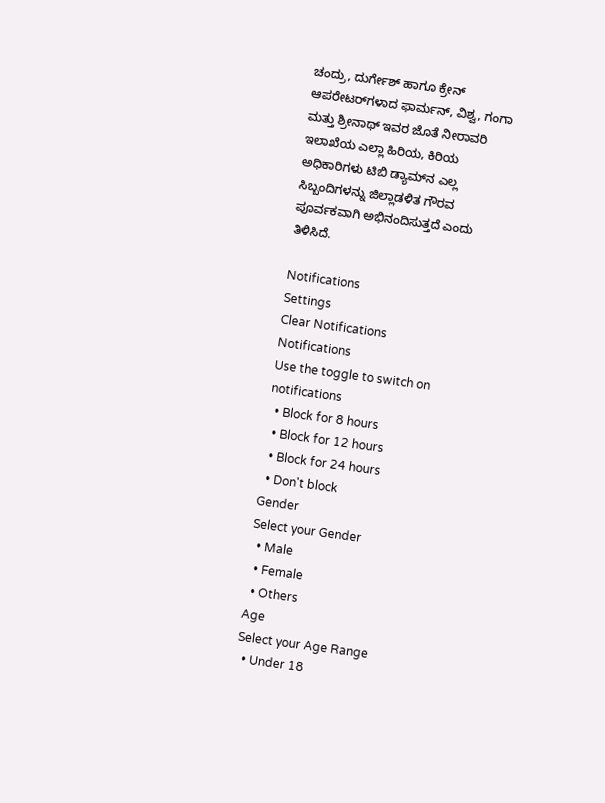ಚಂದ್ರು, ದುರ್ಗೇಶ್ ಹಾಗೂ ಕ್ರೇನ್ ಆಪರೇಟರ್‌ಗಳಾದ ಫಾರ್ಮನ್, ವಿಶ್ವ, ಗಂಗಾ ಮತ್ತು ಶ್ರೀನಾಥ್ ಇವರ ಜೊತೆ ನೀರಾವರಿ ಇಲಾಖೆಯ ಎಲ್ಲಾ ಹಿರಿಯ, ಕಿರಿಯ ಅಧಿಕಾರಿಗಳು ಟಿಬಿ ಡ್ಯಾಮ್‌ನ ಎಲ್ಲ ಸಿಬ್ಬಂದಿಗಳನ್ನು ಜಿಲ್ಲಾಡಳಿತ ಗೌರವ ಪೂರ್ವಕವಾಗಿ ಅಭಿನಂದಿಸುತ್ತದೆ ಎಂದು ತಿಳಿಸಿದೆ.

Notifications
Settings
Clear Notifications
Notifications
Use the toggle to switch on notifications
  • Block for 8 hours
  • Block for 12 hours
  • Block for 24 hours
  • Don't block
Gender
Select your Gender
  • Male
  • Female
  • Others
Age
Select your Age Range
  • Under 18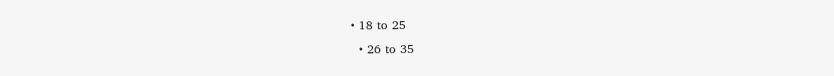• 18 to 25
  • 26 to 35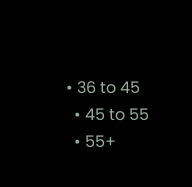• 36 to 45
  • 45 to 55
  • 55+